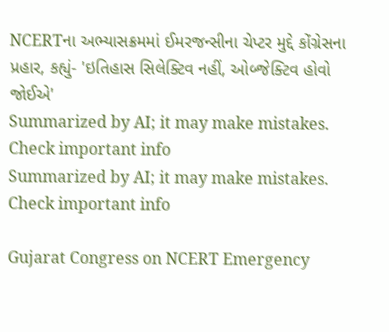NCERTના અભ્યાસક્રમમાં ઈમરજન્સીના ચેપ્ટર મુદ્દે કોંગ્રેસના પ્રહાર, કહ્યું- 'ઇતિહાસ સિલેક્ટિવ નહીં, ઓબ્જેક્ટિવ હોવો જોઈએ'
Summarized by AI; it may make mistakes. Check important info
Summarized by AI; it may make mistakes. Check important info

Gujarat Congress on NCERT Emergency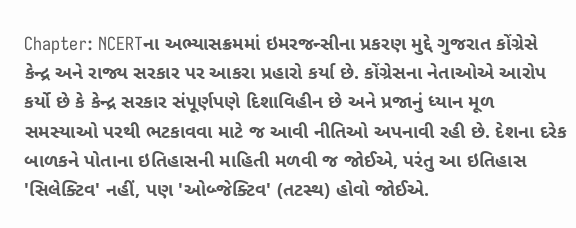Chapter: NCERTના અભ્યાસક્રમમાં ઇમરજન્સીના પ્રકરણ મુદ્દે ગુજરાત કોંગ્રેસે કેન્દ્ર અને રાજ્ય સરકાર પર આકરા પ્રહારો કર્યા છે. કોંગ્રેસના નેતાઓએ આરોપ કર્યો છે કે કેન્દ્ર સરકાર સંપૂર્ણપણે દિશાવિહીન છે અને પ્રજાનું ધ્યાન મૂળ સમસ્યાઓ પરથી ભટકાવવા માટે જ આવી નીતિઓ અપનાવી રહી છે. દેશના દરેક બાળકને પોતાના ઇતિહાસની માહિતી મળવી જ જોઈએ, પરંતુ આ ઇતિહાસ 'સિલેક્ટિવ' નહીં, પણ 'ઓબ્જેક્ટિવ' (તટસ્થ) હોવો જોઈએ.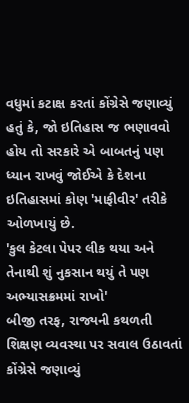વધુમાં કટાક્ષ કરતાં કોંગ્રેસે જણાવ્યું હતું કે, જો ઇતિહાસ જ ભણાવવો હોય તો સરકારે એ બાબતનું પણ ધ્યાન રાખવું જોઈએ કે દેશના ઇતિહાસમાં કોણ 'માફીવીર' તરીકે ઓળખાયું છે.
'કુલ કેટલા પેપર લીક થયા અને તેનાથી શું નુકસાન થયું તે પણ અભ્યાસક્રમમાં રાખો'
બીજી તરફ, રાજ્યની કથળતી શિક્ષણ વ્યવસ્થા પર સવાલ ઉઠાવતાં કોંગ્રેસે જણાવ્યું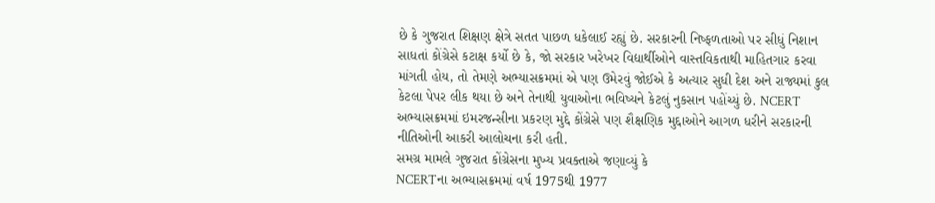છે કે ગુજરાત શિક્ષણ ક્ષેત્રે સતત પાછળ ધકેલાઈ રહ્યું છે. સરકારની નિષ્ફળતાઓ પર સીધું નિશાન સાધતાં કોંગ્રેસે કટાક્ષ કર્યો છે કે, જો સરકાર ખરેખર વિદ્યાર્થીઓને વાસ્તવિકતાથી માહિતગાર કરવા માંગતી હોય, તો તેમણે અભ્યાસક્રમમાં એ પણ ઉમેરવું જોઈએ કે અત્યાર સુધી દેશ અને રાજ્યમાં કુલ કેટલા પેપર લીક થયા છે અને તેનાથી યુવાઓના ભવિષ્યને કેટલું નુકસાન પહોંચ્યું છે. NCERT અભ્યાસક્રમમાં ઇમરજન્સીના પ્રકરણ મુદ્દે કોંગ્રેસે પણ શૈક્ષણિક મુદ્દાઓને આગળ ધરીને સરકારની નીતિઓની આકરી આલોચના કરી હતી.
સમગ્ર મામલે ગુજરાત કોંગ્રેસના મુખ્ય પ્રવક્તાએ જણાવ્યું કે
NCERTના અભ્યાસક્રમમાં વર્ષ 1975થી 1977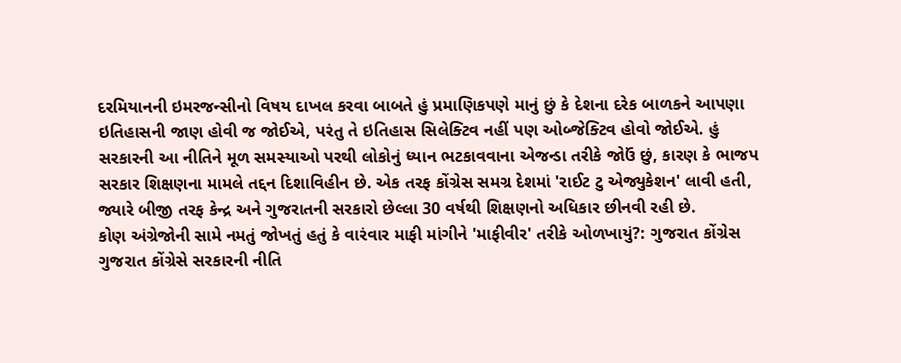દરમિયાનની ઇમરજન્સીનો વિષય દાખલ કરવા બાબતે હું પ્રમાણિકપણે માનું છું કે દેશના દરેક બાળકને આપણા ઇતિહાસની જાણ હોવી જ જોઈએ, પરંતુ તે ઇતિહાસ સિલેક્ટિવ નહીં પણ ઓબ્જેક્ટિવ હોવો જોઈએ. હું સરકારની આ નીતિને મૂળ સમસ્યાઓ પરથી લોકોનું ધ્યાન ભટકાવવાના એજન્ડા તરીકે જોઉં છું, કારણ કે ભાજપ સરકાર શિક્ષણના મામલે તદ્દન દિશાવિહીન છે. એક તરફ કોંગ્રેસ સમગ્ર દેશમાં 'રાઈટ ટુ એજ્યુકેશન' લાવી હતી, જ્યારે બીજી તરફ કેન્દ્ર અને ગુજરાતની સરકારો છેલ્લા 30 વર્ષથી શિક્ષણનો અધિકાર છીનવી રહી છે.
કોણ અંગ્રેજોની સામે નમતું જોખતું હતું કે વારંવાર માફી માંગીને 'માફીવીર' તરીકે ઓળખાયું?: ગુજરાત કોંગ્રેસ
ગુજરાત કોંગ્રેસે સરકારની નીતિ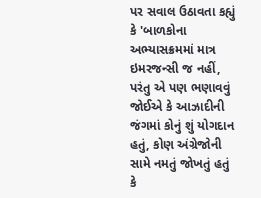પર સવાલ ઉઠાવતા કહ્યું કે 'બાળકોના અભ્યાસક્રમમાં માત્ર ઇમરજન્સી જ નહીં, પરંતુ એ પણ ભણાવવું જોઈએ કે આઝાદીની જંગમાં કોનું શું યોગદાન હતું, કોણ અંગ્રેજોની સામે નમતું જોખતું હતું કે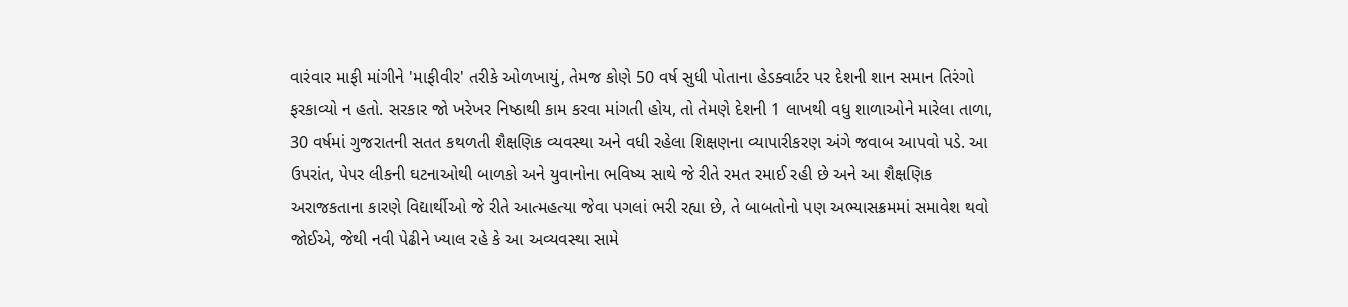વારંવાર માફી માંગીને 'માફીવીર' તરીકે ઓળખાયું, તેમજ કોણે 50 વર્ષ સુધી પોતાના હેડક્વાર્ટર પર દેશની શાન સમાન તિરંગો ફરકાવ્યો ન હતો. સરકાર જો ખરેખર નિષ્ઠાથી કામ કરવા માંગતી હોય, તો તેમણે દેશની 1 લાખથી વધુ શાળાઓને મારેલા તાળા, 30 વર્ષમાં ગુજરાતની સતત કથળતી શૈક્ષણિક વ્યવસ્થા અને વધી રહેલા શિક્ષણના વ્યાપારીકરણ અંગે જવાબ આપવો પડે. આ ઉપરાંત, પેપર લીકની ઘટનાઓથી બાળકો અને યુવાનોના ભવિષ્ય સાથે જે રીતે રમત રમાઈ રહી છે અને આ શૈક્ષણિક અરાજકતાના કારણે વિદ્યાર્થીઓ જે રીતે આત્મહત્યા જેવા પગલાં ભરી રહ્યા છે, તે બાબતોનો પણ અભ્યાસક્રમમાં સમાવેશ થવો જોઈએ, જેથી નવી પેઢીને ખ્યાલ રહે કે આ અવ્યવસ્થા સામે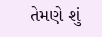તેમણે શું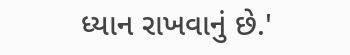ધ્યાન રાખવાનું છે.'